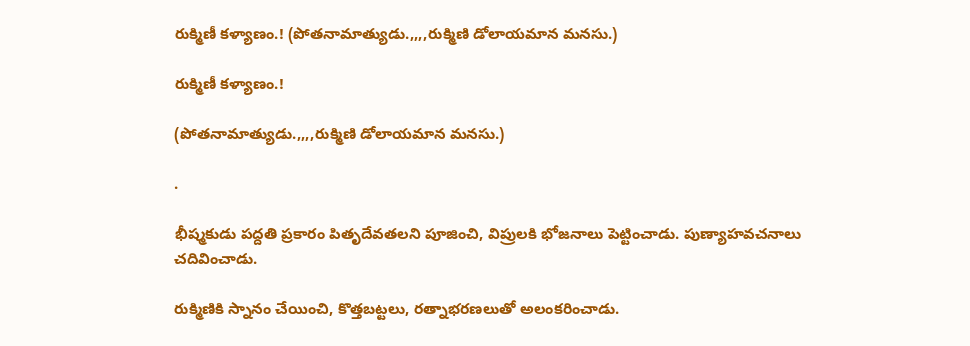రుక్మిణీ కళ్యాణం.! (పోతనామాత్యుడు.,,,,రుక్మిణి డోలాయమాన మనసు.)

రుక్మిణీ కళ్యాణం.!

(పోతనామాత్యుడు.,,,,రుక్మిణి డోలాయమాన మనసు.)

.

భీష్మకుడు పద్దతి ప్రకారం పితృదేవతలని పూజించి, విప్రులకి భోజనాలు పెట్టించాడు. పుణ్యాహవచనాలు చదివించాడు.

రుక్మిణికి స్నానం చేయించి, కొత్తబట్టలు, రత్నాభరణలుతో అలంకరించాడు.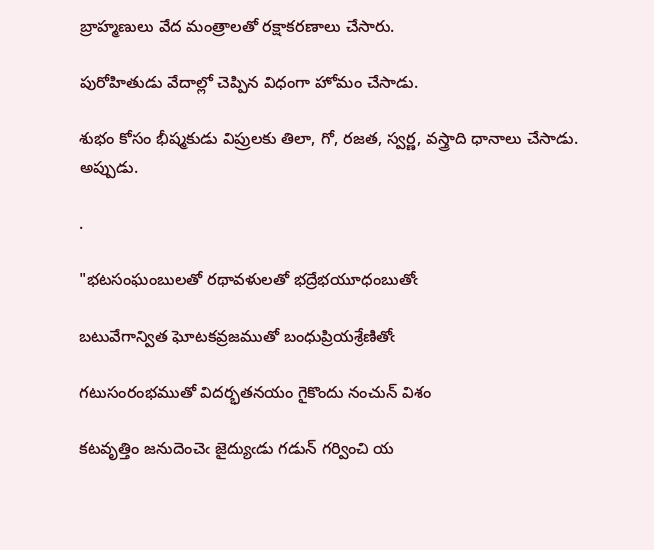బ్రాహ్మణులు వేద మంత్రాలతో రక్షాకరణాలు చేసారు.

పురోహితుడు వేదాల్లో చెప్పిన విధంగా హోమం చేసాడు.

శుభం కోసం భీష్మకుడు విప్రులకు తిలా, గో, రజత, స్వర్ణ, వస్త్రాది ధానాలు చేసాడు. అప్పుడు.

.

"భటసంఘంబులతో రథావళులతో భద్రేభయూధంబుతోఁ

బటువేగాన్విత ఘోటకవ్రజముతో బంధుప్రియశ్రేణితోఁ

గటుసంరంభముతో విదర్భతనయం గైకొందు నంచున్ విశం

కటవృత్తిం జనుదెంచెఁ జైద్యుఁడు గడున్ గర్వించి య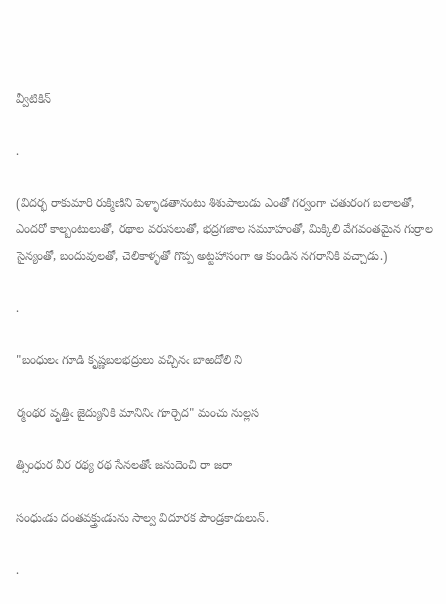వ్వీటికిన్

.

(విదర్భ రాకుమారి రుక్మిణిని పెళ్ళాడతానంటు శిశుపాలుడు ఎంతో గర్వంగా చతురంగ బలాలతో, ఎందరో కాల్బంటులుతో, రథాల వరుసలుతో, భద్రగజాల సమూహంతో, మిక్కిలి వేగవంతమైన గుర్రాల సైన్యంతో, బందువులతో, చెలికాళ్ళతో గొప్ప అట్టహాసంగా ఆ కుండిన నగరానికి వచ్చాడు.)

.

"బంధులఁ గూడి కృష్ణబలభద్రులు వచ్చినఁ బాఱదోలి ని

ర్మంథర వృత్తిఁ జైద్యునికి మానినిఁ గూర్చెద" మంచు నుల్లస

త్సింధుర వీర రథ్య రథ సేనలతోఁ జనుదెంచి రా జరా

సంధుఁడు దంతవక్త్రుఁడును సాల్వ విదూరక పౌండ్రకాదులున్.

.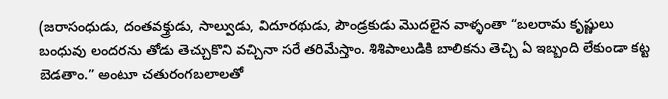(జరాసంధుడు, దంతవక్త్రుడు, సాల్వుడు, విదూరథుడు, పౌండ్రకుడు మొదలైన వాళ్ళంతా “బలరామ కృష్ణులు బంధువు లందరను తోడు తెచ్చుకొని వచ్చినా సరే తరిమేస్తాం. శిశిపాలుడికి బాలికను తెచ్చి ఏ ఇబ్బంది లేకుండా కట్ట బెడతాం.” అంటూ చతురంగబలాలతో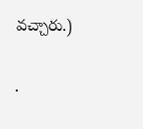వచ్చారు.)

.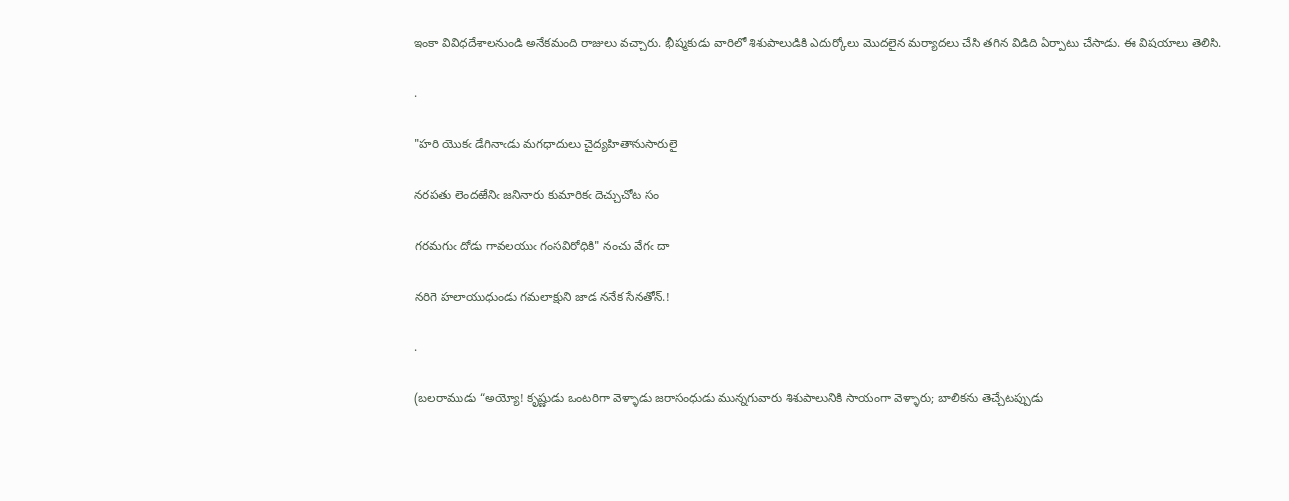ఇంకా వివిధదేశాలనుండి అనేకమంది రాజులు వచ్చారు. భీష్మకుడు వారిలో శిశుపాలుడికి ఎదుర్కోలు మొదలైన మర్యాదలు చేసి తగిన విడిది ఏర్పాటు చేసాడు. ఈ విషయాలు తెలిసి.

.

"హరి యొకఁ డేగినాఁడు మగధాదులు చైద్యహితానుసారులై

నరపతు లెందఱేనిఁ జనినారు కుమారికఁ దెచ్చుచోట సం

గరమగుఁ దోడు గావలయుఁ గంసవిరోధికి" నంచు వేగఁ దా

నరిగె హలాయుధుండు గమలాక్షుని జాడ ననేక సేనతోన్.!

.

(బలరాముడు “అయ్యో! కృష్ణుడు ఒంటరిగా వెళ్ళాడు జరాసంధుడు మున్నగువారు శిశుపాలునికి సాయంగా వెళ్ళారు; బాలికను తెచ్చేటప్పుడు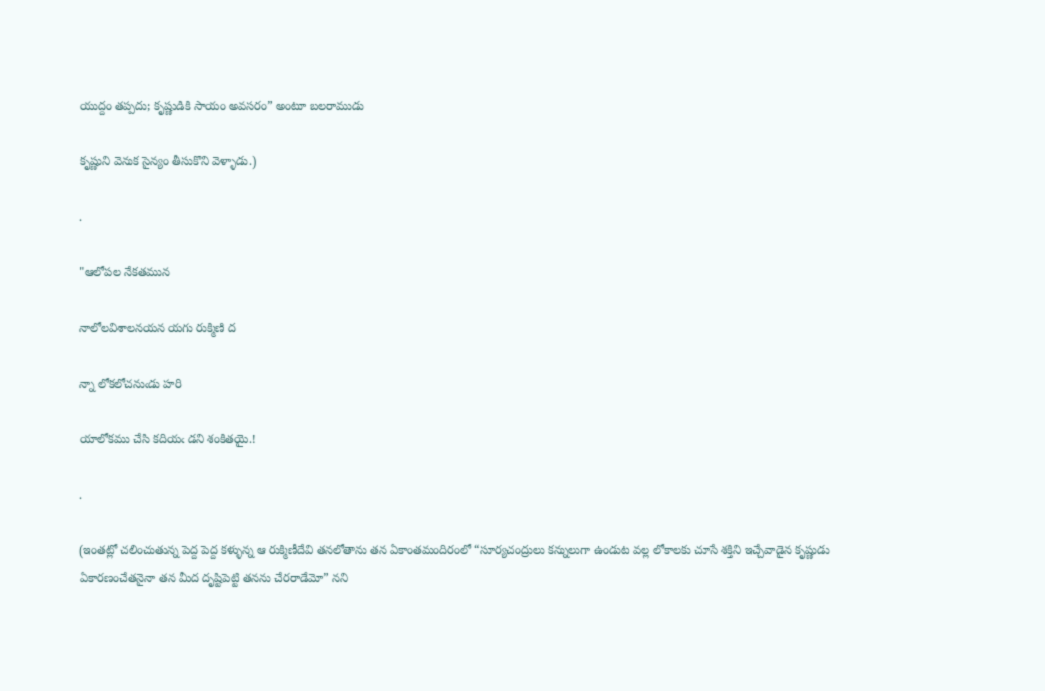యుద్దం తప్పదు; కృష్ణుడికి సాయం అవసరం” అంటూ బలరాముడు

కృష్ణుని వెనుక సైన్యం తీసుకొని వెళ్ళాడు.)

.

"ఆలోపల నేకతమున

నాలోలవిశాలనయన యగు రుక్మిణి ద

న్నా లోకలోచనుఁడు హరి

యాలోకము చేసి కదియఁ డని శంకితయై.!

.

(ఇంతట్లో చలించుతున్న పెద్ద పెద్ద కళ్ళున్న ఆ రుక్మిణీదేవి తనలోతాను తన ఏకాంతమందిరంలో “సూర్యచంద్రులు కన్నులుగా ఉండుట వల్ల లోకాలకు చూసే శక్తిని ఇచ్చేవాడైన కృష్ణుడు ఏకారణంచేతనైనా తన మీద దృష్టిపెట్టి తనను చేరరాడేమో” నని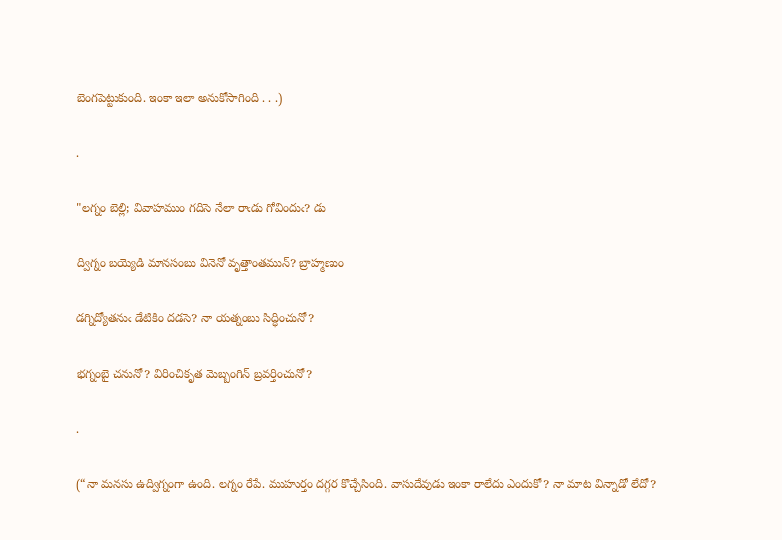బెంగపెట్టుకుంది. ఇంకా ఇలా అనుకోసాగింది . . .)

.

"లగ్నం బెల్లి; వివాహముం గదిసె నేలా రాఁడు గోవిందుఁ? డు

ద్విగ్నం బయ్యెడి మానసంబు వినెనో వృత్తాంతమున్? బ్రాహ్మణుం

డగ్నిద్యోతనుఁ డేటికిం దడసె? నా యత్నంబు సిద్ధించునో?

భగ్నంబై చనునో? విరించికృత మెబ్బంగిన్ బ్రవర్తించునో?

.

(“నా మనసు ఉద్విగ్నంగా ఉంది. లగ్నం రేపే. ముహుర్తం దగ్గర కొచ్చేసింది. వాసుదేవుడు ఇంకా రాలేదు ఎందుకో? నా మాట విన్నాడో లేదో?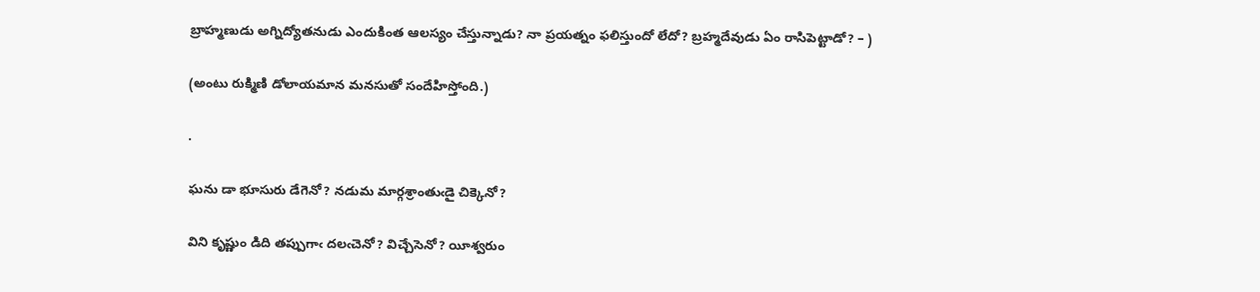బ్రాహ్మణుడు అగ్నిద్యోతనుడు ఎందుకింత ఆలస్యం చేస్తున్నాడు? నా ప్రయత్నం ఫలిస్తుందో లేదో? బ్రహ్మదేవుడు ఏం రాసిపెట్టాడో? – )

(అంటు రుక్మిణి డోలాయమాన మనసుతో సందేహిస్తోంది.)

.

ఘను డా భూసురు డేగెనో? నడుమ మార్గశ్రాంతుఁడై చిక్కెనో?

విని కృష్ణుం డిది తప్పుగాఁ దలఁచెనో? విచ్చేసెనో? యీశ్వరుం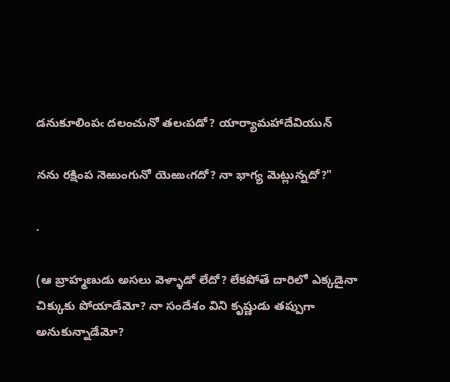డనుకూలింపఁ దలంచునో తలఁపడో? యార్యామహాదేవియున్

నను రక్షింప నెఱుంగునో యెఱుఁగదో? నా భాగ్య మెట్లున్నదో?"

.

(ఆ బ్రాహ్మణుడు అసలు వెళ్ళాడో లేదో? లేకపోతే దారిలో ఎక్కడైనా చిక్కుకు పోయాడేమో? నా సందేశం విని కృష్ణుడు తప్పుగా అనుకున్నాడేమో?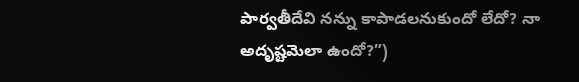పార్వతీదేవి నన్ను కాపాడలనుకుందో లేదో? నా అదృష్టమెలా ఉందో?”)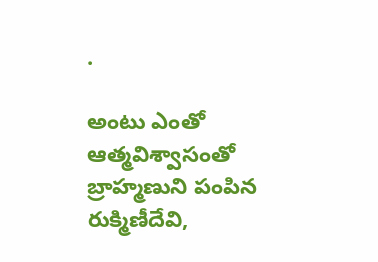.

అంటు ఎంతో ఆత్మవిశ్వాసంతో బ్రాహ్మణుని పంపిన రుక్మిణీదేవి,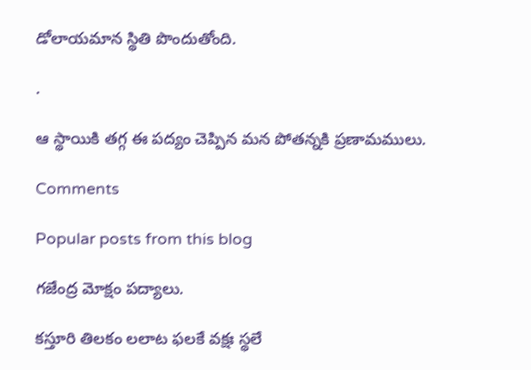డోలాయమాన స్థితి పొందుతోంది.

.

ఆ స్థాయికి తగ్గ ఈ పద్యం చెప్పిన మన పోతన్నకి ప్రణామములు.

Comments

Popular posts from this blog

గజేంద్ర మోక్షం పద్యాలు.

కస్తూరి తిలకం లలాట ఫలకే వక్షః స్థలే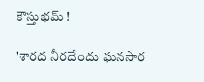కౌస్తుభమ్ !

'శారద నీరదేందు ఘనసార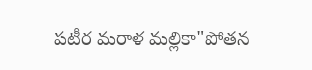పటీర మరాళ మల్లికా"పోతన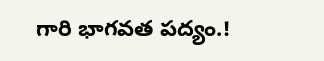గారి భాగవత పద్యం.!